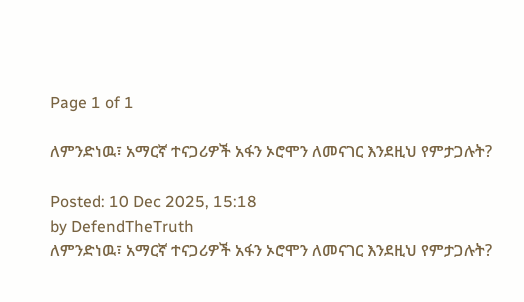Page 1 of 1

ለምንድነዉ፣ አማርኛ ተናጋሪዎች አፋን ኦሮሞን ለመናገር እንደዚህ የምታጋሉት?

Posted: 10 Dec 2025, 15:18
by DefendTheTruth
ለምንድነዉ፣ አማርኛ ተናጋሪዎች አፋን ኦሮሞን ለመናገር እንደዚህ የምታጋሉት?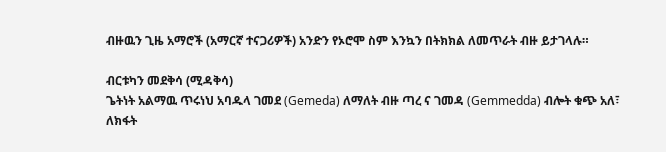ብዙዉን ጊዜ አማሮች (አማርኛ ተናጋሪዎች) አንድን የኦሮሞ ስም እንኳን በትክክል ለመጥራት ብዙ ይታገላሉ።

ብርቱካን መደቅሳ (ሚዳቅሳ)
ጌትነት አልማዉ ጥሩነህ አባዱላ ገመደ (Gemeda) ለማለት ብዙ ጣረ ና ገመዳ (Gemmedda) ብሎት ቁጭ አለ፣ ለክፋት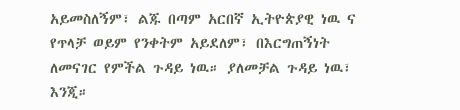አይመስለኝም፣ ልጁ በጣም አርበኛ ኢትዮጵያዊ ነዉ ና የጥላቻ ወይም የንቀትም አይደለም፣ በእርግጠኝነት ለመናገር የምችል ጉዳይ ነዉ። ያለመቻል ጉዳይ ነዉ፣ እንጂ።